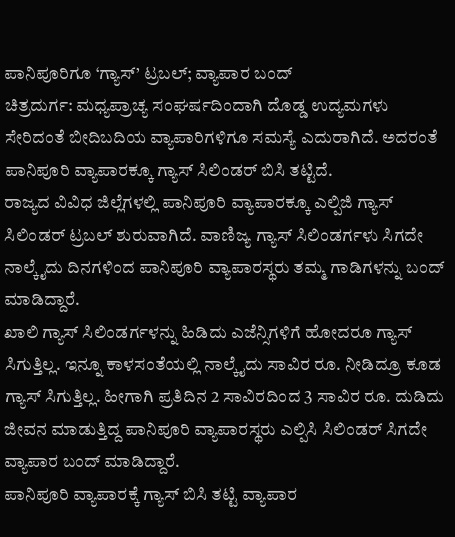ಪಾನಿಪೂರಿಗೂ ‘ಗ್ಯಾಸ್’ ಟ್ರಬಲ್; ವ್ಯಾಪಾರ ಬಂದ್
ಚಿತ್ರದುರ್ಗ: ಮಧ್ಯಪ್ರಾಚ್ಯ ಸಂಘರ್ಷದಿಂದಾಗಿ ದೊಡ್ಡ ಉದ್ಯಮಗಳು ಸೇರಿದಂತೆ ಬೀದಿಬದಿಯ ವ್ಯಾಪಾರಿಗಳಿಗೂ ಸಮಸ್ಯೆ ಎದುರಾಗಿದೆ. ಅದರಂತೆ ಪಾನಿಪೂರಿ ವ್ಯಾಪಾರಕ್ಕೂ ಗ್ಯಾಸ್ ಸಿಲಿಂಡರ್ ಬಿಸಿ ತಟ್ಟಿದೆ.
ರಾಜ್ಯದ ವಿವಿಧ ಜಿಲ್ಲೆಗಳಲ್ಲಿ ಪಾನಿಪೂರಿ ವ್ಯಾಪಾರಕ್ಕೂ ಎಲ್ಪಿಜಿ ಗ್ಯಾಸ್ ಸಿಲಿಂಡರ್ ಟ್ರಬಲ್ ಶುರುವಾಗಿದೆ. ವಾಣಿಜ್ಯ ಗ್ಯಾಸ್ ಸಿಲಿಂಡರ್ಗಳು ಸಿಗದೇ ನಾಲ್ಕೈದು ದಿನಗಳಿಂದ ಪಾನಿಪೂರಿ ವ್ಯಾಪಾರಸ್ಥರು ತಮ್ಮ ಗಾಡಿಗಳನ್ನು ಬಂದ್ ಮಾಡಿದ್ದಾರೆ.
ಖಾಲಿ ಗ್ಯಾಸ್ ಸಿಲಿಂಡರ್ಗಳನ್ನು ಹಿಡಿದು ಎಜೆನ್ಸಿಗಳಿಗೆ ಹೋದರೂ ಗ್ಯಾಸ್ ಸಿಗುತ್ತಿಲ್ಲ. ಇನ್ನೂ ಕಾಳಸಂತೆಯಲ್ಲಿ ನಾಲ್ಕೈದು ಸಾವಿರ ರೂ. ನೀಡಿದ್ರೂ ಕೂಡ ಗ್ಯಾಸ್ ಸಿಗುತ್ತಿಲ್ಲ. ಹೀಗಾಗಿ ಪ್ರತಿದಿನ 2 ಸಾವಿರದಿಂದ 3 ಸಾವಿರ ರೂ. ದುಡಿದು ಜೀವನ ಮಾಡುತ್ತಿದ್ದ ಪಾನಿಪೂರಿ ವ್ಯಾಪಾರಸ್ಥರು ಎಲ್ಪಿಸಿ ಸಿಲಿಂಡರ್ ಸಿಗದೇ ವ್ಯಾಪಾರ ಬಂದ್ ಮಾಡಿದ್ದಾರೆ.
ಪಾನಿಪೂರಿ ವ್ಯಾಪಾರಕ್ಕೆ ಗ್ಯಾಸ್ ಬಿಸಿ ತಟ್ಟಿ ವ್ಯಾಪಾರ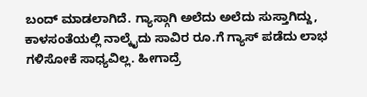ಬಂದ್ ಮಾಡಲಾಗಿದೆ. ಗ್ಯಾಸ್ಗಾಗಿ ಅಲೆದು ಅಲೆದು ಸುಸ್ತಾಗಿದ್ದು, ಕಾಳಸಂತೆಯಲ್ಲಿ ನಾಲ್ಕೈದು ಸಾವಿರ ರೂ.ಗೆ ಗ್ಯಾಸ್ ಪಡೆದು ಲಾಭ ಗಳಿಸೋಕೆ ಸಾಧ್ಯವಿಲ್ಲ. ಹೀಗಾದ್ರೆ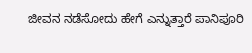ಜೀವನ ನಡೆಸೋದು ಹೇಗೆ ಎನ್ನುತ್ತಾರೆ ಪಾನಿಪೂರಿ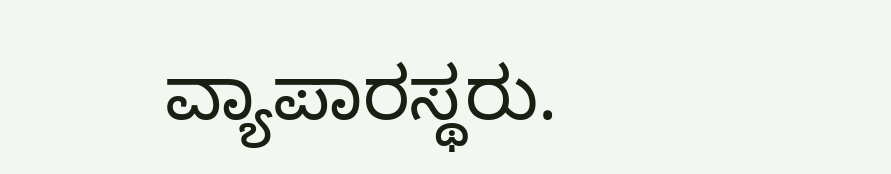ವ್ಯಾಪಾರಸ್ಥರು.